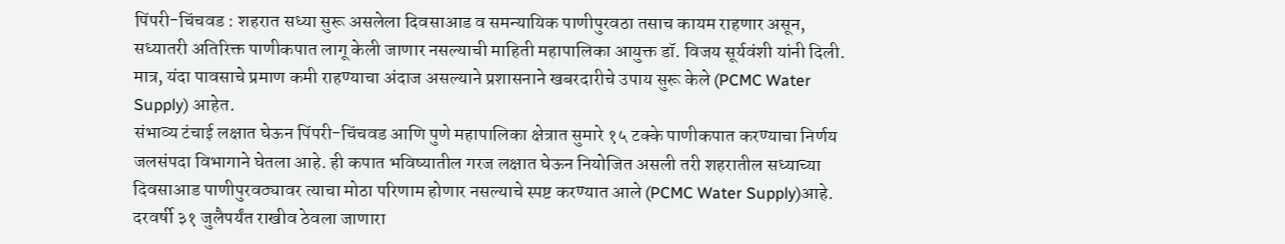पिंपरी-चिंचवड : शहरात सध्या सुरू असलेला दिवसाआड व समन्यायिक पाणीपुरवठा तसाच कायम राहणार असून, सध्यातरी अतिरिक्त पाणीकपात लागू केली जाणार नसल्याची माहिती महापालिका आयुक्त डॉ. विजय सूर्यवंशी यांनी दिली. मात्र, यंदा पावसाचे प्रमाण कमी राहण्याचा अंदाज असल्याने प्रशासनाने खबरदारीचे उपाय सुरू केले (PCMC Water Supply) आहेत.
संभाव्य टंचाई लक्षात घेऊन पिंपरी-चिंचवड आणि पुणे महापालिका क्षेत्रात सुमारे १५ टक्के पाणीकपात करण्याचा निर्णय जलसंपदा विभागाने घेतला आहे. ही कपात भविष्यातील गरज लक्षात घेऊन नियोजित असली तरी शहरातील सध्याच्या दिवसाआड पाणीपुरवठ्यावर त्याचा मोठा परिणाम होणार नसल्याचे स्पष्ट करण्यात आले (PCMC Water Supply)आहे.
दरवर्षी ३१ जुलैपर्यंत राखीव ठेवला जाणारा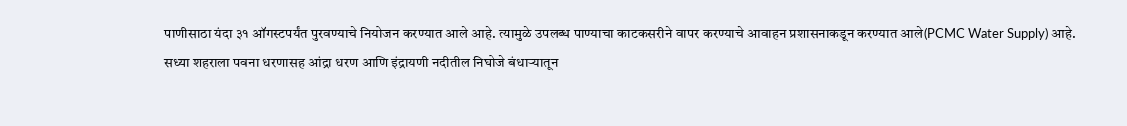पाणीसाठा यंदा ३१ ऑगस्टपर्यंत पुरवण्याचे नियोजन करण्यात आले आहे. त्यामुळे उपलब्ध पाण्याचा काटकसरीने वापर करण्याचे आवाहन प्रशासनाकडून करण्यात आले(PCMC Water Supply) आहे.
सध्या शहराला पवना धरणासह आंद्रा धरण आणि इंद्रायणी नदीतील निघोजे बंधाऱ्यातून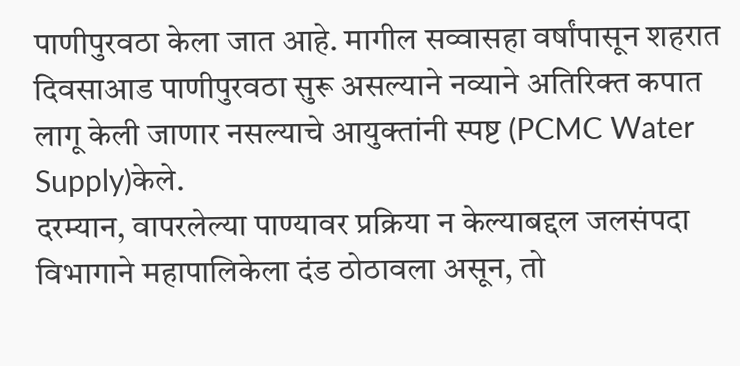पाणीपुरवठा केला जात आहे. मागील सव्वासहा वर्षांपासून शहरात दिवसाआड पाणीपुरवठा सुरू असल्याने नव्याने अतिरिक्त कपात लागू केली जाणार नसल्याचे आयुक्तांनी स्पष्ट (PCMC Water Supply)केले.
दरम्यान, वापरलेल्या पाण्यावर प्रक्रिया न केल्याबद्दल जलसंपदा विभागाने महापालिकेला दंड ठोठावला असून, तो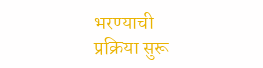भरण्याची प्रक्रिया सुरू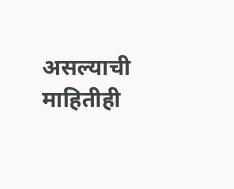असल्याची माहितीही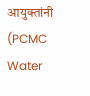आयुक्तांनी (PCMC Water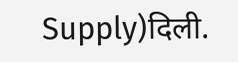Supply)दिली.